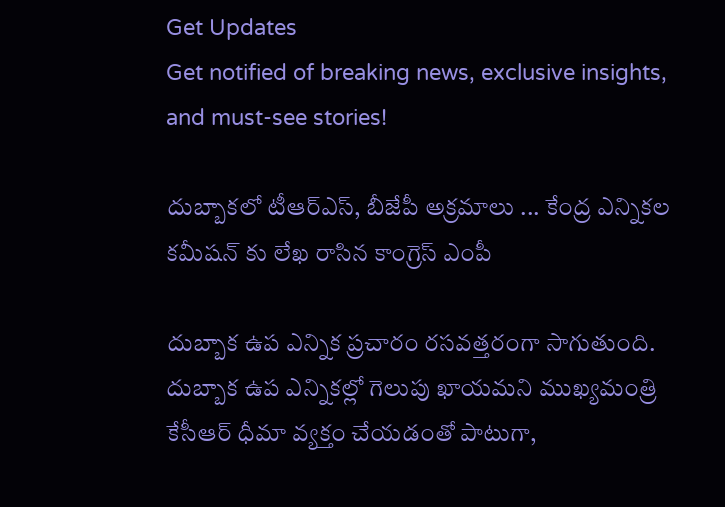Get Updates
Get notified of breaking news, exclusive insights, and must-see stories!

దుబ్బాకలో టీఆర్ఎస్, బీజేపీ అక్రమాలు ... కేంద్ర ఎన్నికల కమీషన్ కు లేఖ రాసిన కాంగ్రెస్ ఎంపీ

దుబ్బాక ఉప ఎన్నిక ప్రచారం రసవత్తరంగా సాగుతుంది. దుబ్బాక ఉప ఎన్నికల్లో గెలుపు ఖాయమని ముఖ్యమంత్రి కేసీఆర్ ధీమా వ్యక్తం చేయడంతో పాటుగా,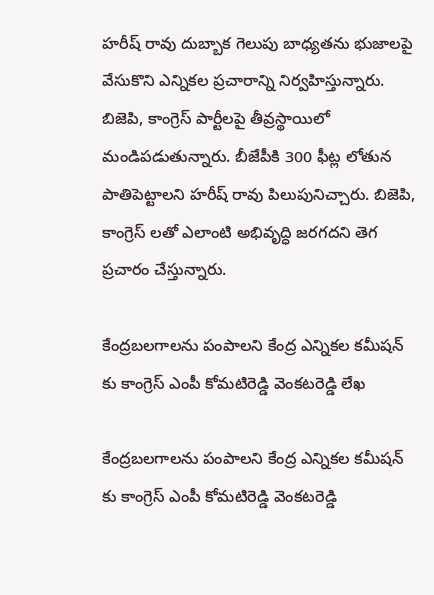హరీష్ రావు దుబ్బాక గెలుపు బాధ్యతను భుజాలపై వేసుకొని ఎన్నికల ప్రచారాన్ని నిర్వహిస్తున్నారు. బిజెపి, కాంగ్రెస్ పార్టీలపై తీవ్రస్థాయిలో మండిపడుతున్నారు. బీజేపీకి 300 ఫీట్ల లోతున పాతిపెట్టాలని హరీష్ రావు పిలుపునిచ్చారు. బిజెపి, కాంగ్రెస్ లతో ఎలాంటి అభివృద్ధి జరగదని తెగ ప్రచారం చేస్తున్నారు.

కేంద్రబలగాలను పంపాలని కేంద్ర ఎన్నికల కమీషన్ కు కాంగ్రెస్ ఎంపీ కోమటిరెడ్డి వెంకటరెడ్డి లేఖ

కేంద్రబలగాలను పంపాలని కేంద్ర ఎన్నికల కమీషన్ కు కాంగ్రెస్ ఎంపీ కోమటిరెడ్డి వెంకటరెడ్డి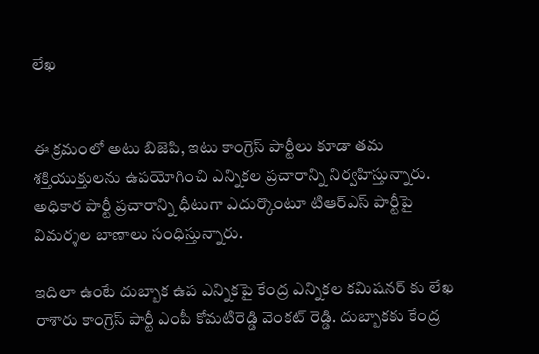లేఖ


ఈ క్రమంలో అటు బిజెపి, ఇటు కాంగ్రెస్ పార్టీలు కూడా తమ శక్తియుక్తులను ఉపయోగించి ఎన్నికల ప్రచారాన్ని నిర్వహిస్తున్నారు. అధికార పార్టీ ప్రచారాన్ని ధీటుగా ఎదుర్కొంటూ టిఆర్ఎస్ పార్టీపై విమర్శల బాణాలు సంధిస్తున్నారు.

ఇదిలా ఉంటే దుబ్బాక ఉప ఎన్నికపై కేంద్ర ఎన్నికల కమిషనర్ కు లేఖ రాశారు కాంగ్రెస్ పార్టీ ఎంపీ కోమటిరెడ్డి వెంకట్ రెడ్డి. దుబ్బాకకు కేంద్ర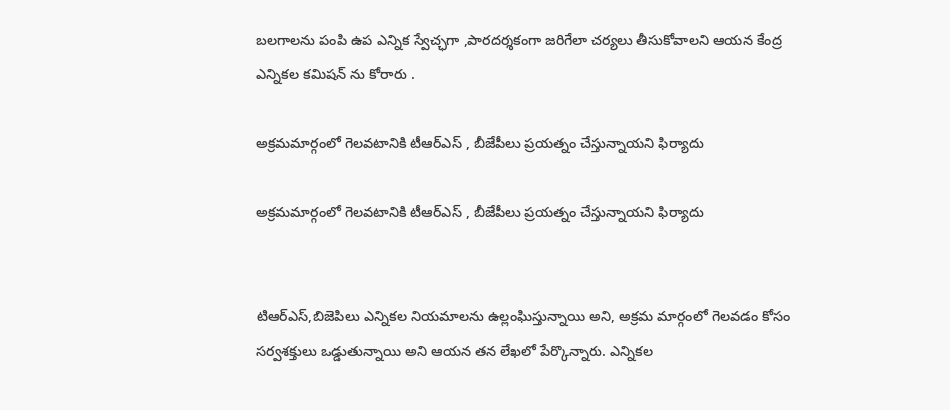బలగాలను పంపి ఉప ఎన్నిక స్వేచ్ఛగా ,పారదర్శకంగా జరిగేలా చర్యలు తీసుకోవాలని ఆయన కేంద్ర ఎన్నికల కమిషన్ ను కోరారు .

అక్రమమార్గంలో గెలవటానికి టీఆర్ఎస్ , బీజేపీలు ప్రయత్నం చేస్తున్నాయని ఫిర్యాదు

అక్రమమార్గంలో గెలవటానికి టీఆర్ఎస్ , బీజేపీలు ప్రయత్నం చేస్తున్నాయని ఫిర్యాదు


టిఆర్ఎస్,బిజెపిలు ఎన్నికల నియమాలను ఉల్లంఘిస్తున్నాయి అని, అక్రమ మార్గంలో గెలవడం కోసం సర్వశక్తులు ఒడ్డుతున్నాయి అని ఆయన తన లేఖలో పేర్కొన్నారు. ఎన్నికల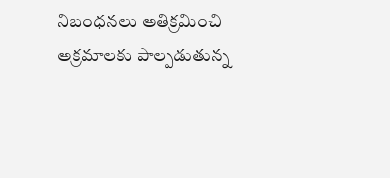నిబంధనలు అతిక్రమించి అక్రమాలకు పాల్పడుతున్న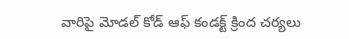వారిపై మోడల్ కోడ్ ఆఫ్ కండక్ట్ క్రింద చర్యలు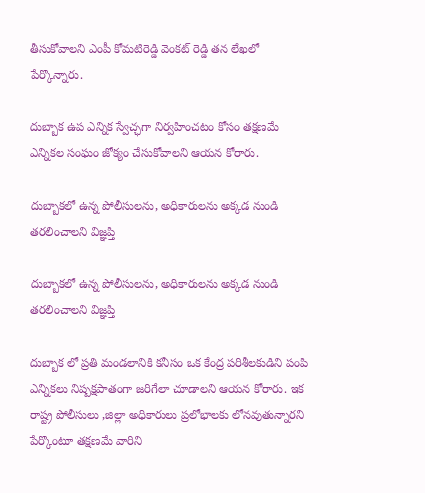తీసుకోవాలని ఎంపీ కోమటిరెడ్డి వెంకట్ రెడ్డి తన లేఖలో పేర్కొన్నారు.

దుబ్బాక ఉప ఎన్నిక స్వేచ్ఛగా నిర్వహించటం కోసం తక్షణమే ఎన్నికల సంఘం జోక్యం చేసుకోవాలని ఆయన కోరారు.

దుబ్బాకలో ఉన్న పోలీసులను, అధికారులను అక్కడ నుండి తరలించాలని విజ్ఞప్తి

దుబ్బాకలో ఉన్న పోలీసులను, అధికారులను అక్కడ నుండి తరలించాలని విజ్ఞప్తి

దుబ్బాక లో ప్రతి మండలానికి కనీసం ఒక కేంద్ర పరిశీలకుడిని పంపి ఎన్నికలు నిష్పక్షపాతంగా జరిగేలా చూడాలని ఆయన కోరారు. ఇక రాష్ట్ర పోలీసులు ,జిల్లా అధికారులు ప్రలోభాలకు లోనవుతున్నారని పేర్కొంటూ తక్షణమే వారిని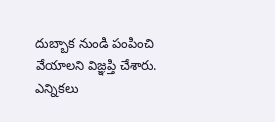దుబ్బాక నుండి పంపించి వేయాలని విజ్ఞప్తి చేశారు. ఎన్నికలు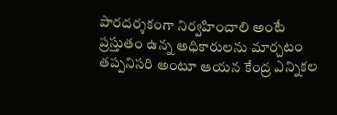పారదర్శకంగా నిర్వహించాలి అంటే ప్రస్తుతం ఉన్న అధికారులను మార్చటం తప్పనిసరి అంటూ ఆయన కేంద్ర ఎన్నికల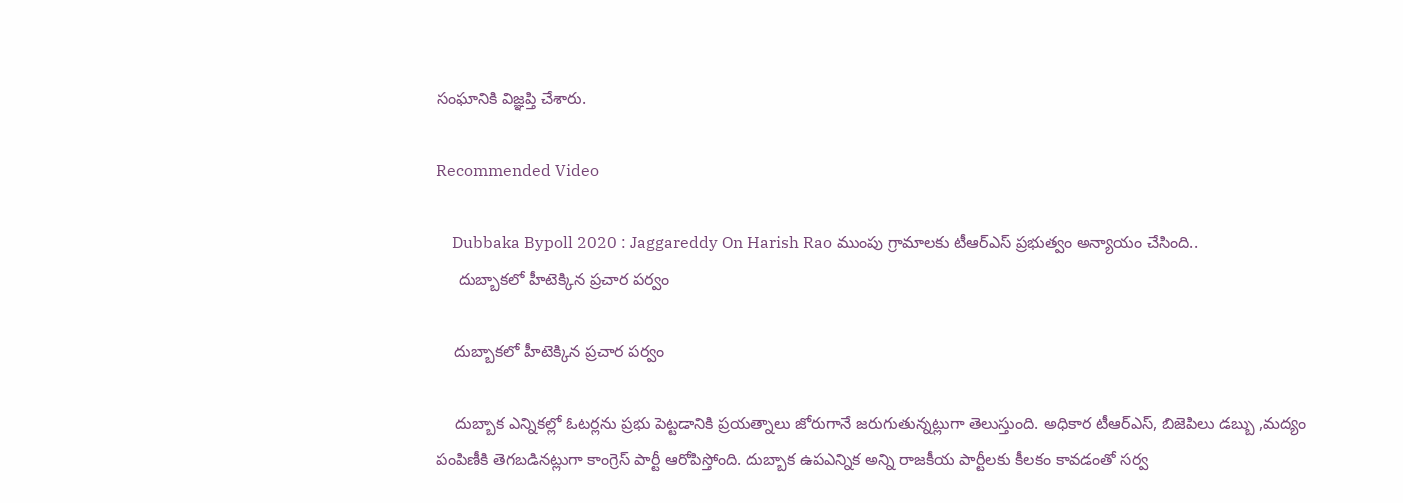సంఘానికి విజ్ఞప్తి చేశారు.

Recommended Video

    Dubbaka Bypoll 2020 : Jaggareddy On Harish Rao ముంపు గ్రామాలకు టీఆర్‌ఎస్ ప్రభుత్వం అన్యాయం చేసింది..
     దుబ్బాకలో హీటెక్కిన ప్రచార పర్వం

    దుబ్బాకలో హీటెక్కిన ప్రచార పర్వం

    దుబ్బాక ఎన్నికల్లో ఓటర్లను ప్రభు పెట్టడానికి ప్రయత్నాలు జోరుగానే జరుగుతున్నట్లుగా తెలుస్తుంది. అధికార టీఆర్ఎస్, బిజెపిలు డబ్బు ,మద్యం పంపిణీకి తెగబడినట్లుగా కాంగ్రెస్ పార్టీ ఆరోపిస్తోంది. దుబ్బాక ఉపఎన్నిక అన్ని రాజకీయ పార్టీలకు కీలకం కావడంతో సర్వ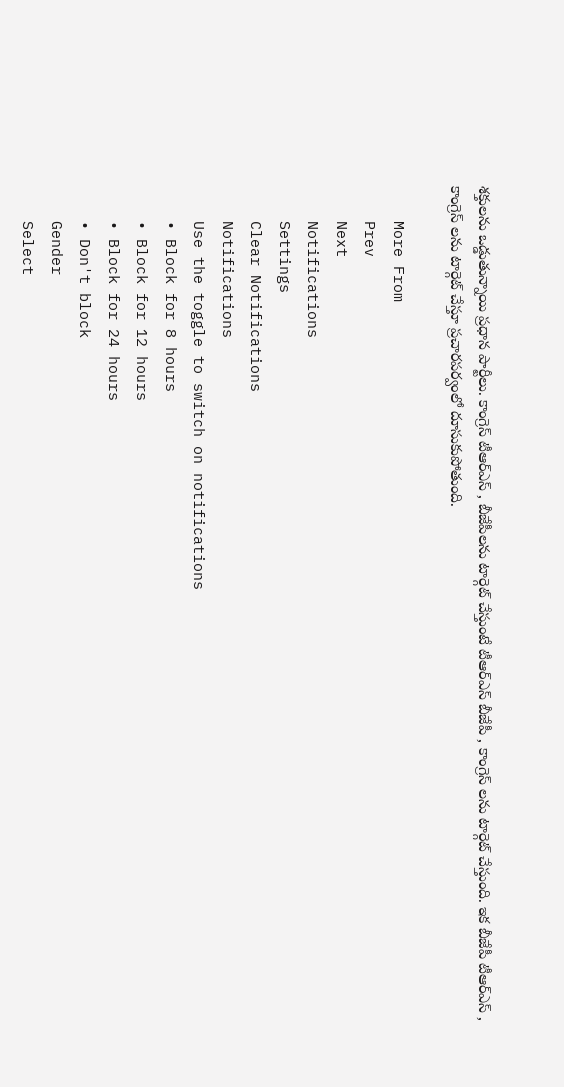శక్తులను ఒడ్డుతున్నాయి ప్రధాన పార్టీలు. కాంగ్రెస్ టీఆర్ఎస్ , బీజేపీలను టార్గెట్ చేస్తుంటే టీఆర్ఎస్ బీజేపీ , కాంగ్రెస్ లను టార్గెట్ చేస్తుంది. ఇక బీజేపీ టీఆర్ఎస్ , కాంగ్రెస్ లను టార్గెట్ చేస్తూ ప్రచారపర్వంలో దూసుకుపోతుంది.

    More From
    Prev
    Next
    Notifications
    Settings
    Clear Notifications
    Notifications
    Use the toggle to switch on notifications
    • Block for 8 hours
    • Block for 12 hours
    • Block for 24 hours
    • Don't block
    Gender
    Select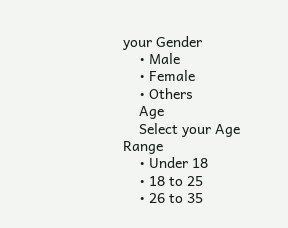your Gender
    • Male
    • Female
    • Others
    Age
    Select your Age Range
    • Under 18
    • 18 to 25
    • 26 to 35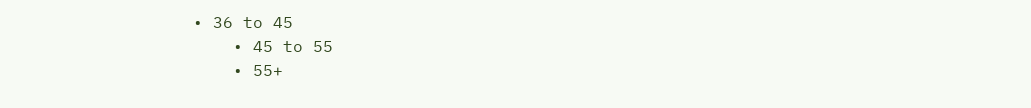• 36 to 45
    • 45 to 55
    • 55+